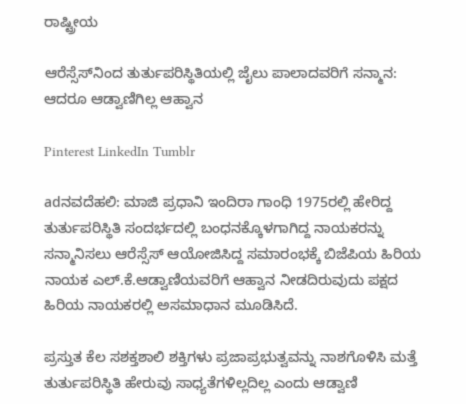ರಾಷ್ಟ್ರೀಯ

ಆರೆಸ್ಸೆಸ್‌ನಿಂದ ತುರ್ತುಪರಿಸ್ಥಿತಿಯಲ್ಲಿ ಜೈಲು ಪಾಲಾದವರಿಗೆ ಸನ್ಮಾನ: ಆದರೂ ಆಡ್ವಾಣಿಗಿಲ್ಲ ಆಹ್ವಾನ

Pinterest LinkedIn Tumblr

adನವದೆಹಲಿ: ಮಾಜಿ ಪ್ರಧಾನಿ ಇಂದಿರಾ ಗಾಂಧಿ 1975ರಲ್ಲಿ ಹೇರಿದ್ದ ತುರ್ತುಪರಿಸ್ಥಿತಿ ಸಂದರ್ಭದಲ್ಲಿ ಬಂಧನಕ್ಕೊಳಗಾಗಿದ್ದ ನಾಯಕರನ್ನು ಸನ್ಮಾನಿಸಲು ಆರೆಸ್ಸೆಸ್ ಆಯೋಜಿಸಿದ್ದ ಸಮಾರಂಭಕ್ಕೆ ಬಿಜೆಪಿಯ ಹಿರಿಯ ನಾಯಕ ಎಲ್.ಕೆ.ಆಡ್ವಾಣಿಯವರಿಗೆ ಆಹ್ವಾನ ನೀಡದಿರುವುದು ಪಕ್ಷದ ಹಿರಿಯ ನಾಯಕರಲ್ಲಿ ಅಸಮಾಧಾನ ಮೂಡಿಸಿದೆ.

ಪ್ರಸ್ತುತ ಕೆಲ ಸಶಕ್ತಶಾಲಿ ಶಕ್ತಿಗಳು ಪ್ರಜಾಪ್ರಭುತ್ವವನ್ನು ನಾಶಗೊಳಿಸಿ ಮತ್ತೆ ತುರ್ತುಪರಿಸ್ಥಿತಿ ಹೇರುವು ಸಾಧ್ಯತೆಗಳಿಲ್ಲದಿಲ್ಲ ಎಂದು ಆಡ್ವಾಣಿ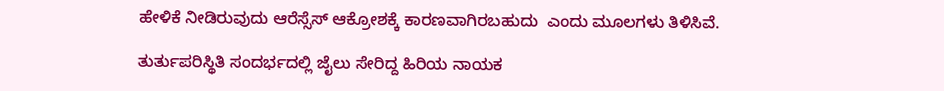ಹೇಳಿಕೆ ನೀಡಿರುವುದು ಆರೆಸ್ಸೆಸ್ ಆಕ್ರೋಶಕ್ಕೆ ಕಾರಣವಾಗಿರಬಹುದು  ಎಂದು ಮೂಲಗಳು ತಿಳಿಸಿವೆ.

ತುರ್ತುಪರಿಸ್ಥಿತಿ ಸಂದರ್ಭದಲ್ಲಿ ಜೈಲು ಸೇರಿದ್ದ ಹಿರಿಯ ನಾಯಕ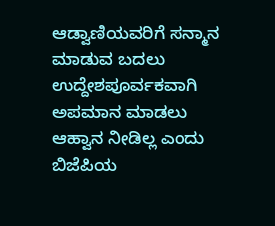ಆಡ್ವಾಣಿಯವರಿಗೆ ಸನ್ಮಾನ ಮಾಡುವ ಬದಲು ಉದ್ದೇಶಪೂರ್ವಕವಾಗಿ ಅಪಮಾನ ಮಾಡಲು ಆಹ್ವಾನ ನೀಡಿಲ್ಲ ಎಂದು ಬಿಜೆಪಿಯ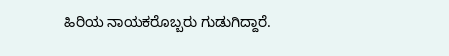ಹಿರಿಯ ನಾಯಕರೊಬ್ಬರು ಗುಡುಗಿದ್ದಾರೆ.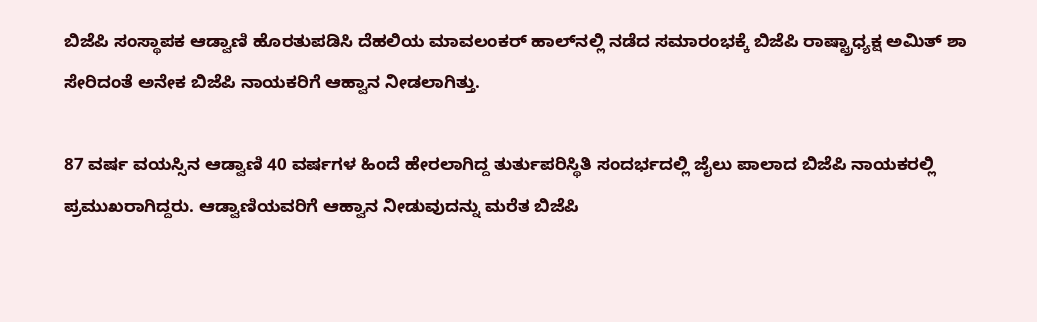ಬಿಜೆಪಿ ಸಂಸ್ಥಾಪಕ ಆಡ್ವಾಣಿ ಹೊರತುಪಡಿಸಿ ದೆಹಲಿಯ ಮಾವಲಂಕರ್ ಹಾಲ್‌ನಲ್ಲಿ ನಡೆದ ಸಮಾರಂಭಕ್ಕೆ ಬಿಜೆಪಿ ರಾಷ್ಟ್ರಾಧ್ಯಕ್ಷ ಅಮಿತ್ ಶಾ ಸೇರಿದಂತೆ ಅನೇಕ ಬಿಜೆಪಿ ನಾಯಕರಿಗೆ ಆಹ್ವಾನ ನೀಡಲಾಗಿತ್ತು.

87 ವರ್ಷ ವಯಸ್ಸಿನ ಆಡ್ವಾಣಿ 40 ವರ್ಷಗಳ ಹಿಂದೆ ಹೇರಲಾಗಿದ್ದ ತುರ್ತುಪರಿಸ್ಥಿತಿ ಸಂದರ್ಭದಲ್ಲಿ ಜೈಲು ಪಾಲಾದ ಬಿಜೆಪಿ ನಾಯಕರಲ್ಲಿ ಪ್ರಮುಖರಾಗಿದ್ದರು. ಆಡ್ವಾಣಿಯವರಿಗೆ ಆಹ್ವಾನ ನೀಡುವುದನ್ನು ಮರೆತ ಬಿಜೆಪಿ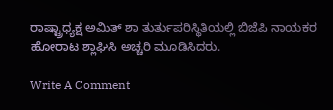ರಾಷ್ಟ್ರಾಧ್ಯಕ್ಷ ಅಮಿತ್ ಶಾ ತುರ್ತುಪರಿಸ್ಥಿತಿಯಲ್ಲಿ ಬಿಜೆಪಿ ನಾಯಕರ ಹೋರಾಟ ಶ್ಲಾಘಿಸಿ ಅಚ್ಚರಿ ಮೂಡಿಸಿದರು.

Write A Comment